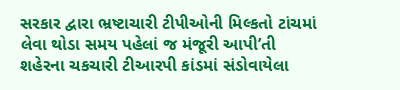સરકાર દ્વારા ભ્રષ્ટાચારી ટીપીઓની મિલ્કતો ટાંચમાં લેવા થોડા સમય પહેલાં જ મંજૂરી આપી’તી
શહેરના ચકચારી ટીઆરપી કાંડમાં સંડોવાયેલા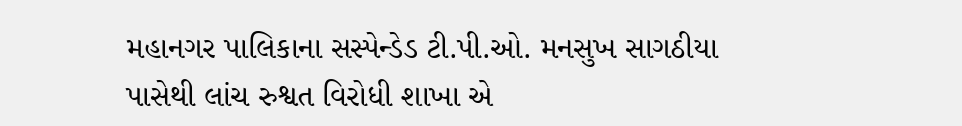મહાનગર પાલિકાના સસ્પેન્ડેડ ટી.પી.ઓ. મનસુખ સાગઠીયા પાસેથી લાંચ રુશ્વત વિરોધી શાખા એ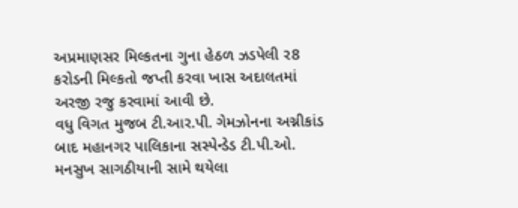અપ્રમાણસર મિલ્કતના ગુના હેઠળ ઝડપેલી ર8 કરોડની મિલ્કતો જપ્તી કરવા ખાસ અદાલતમાં અરજી રજુ કરવામાં આવી છે.
વધુ વિગત મુજબ ટી.આર.પી. ગેમઝોનના અગ્નીકાંડ બાદ મહાનગર પાલિકાના સસ્પેન્ડેડ ટી.પી.ઓ. મનસુખ સાગઠીયાની સામે થયેલા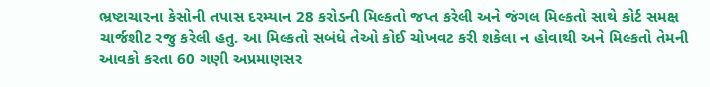ભ્રષ્ટાચારના કેસોની તપાસ દરમ્યાન 28 કરોડની મિલ્કતો જપ્ત કરેલી અને જંગલ મિલ્કતો સાથે કોર્ટ સમક્ષ ચાર્જશીટ રજુ કરેલી હતુ. આ મિલ્કતો સબંધે તેઓ કોઈ ચોખવટ કરી શકેલા ન હોવાથી અને મિલ્કતો તેમની આવકો કરતા 60 ગણી અપ્રમાણસર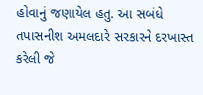હોવાનું જણાયેલ હતુ. આ સબંધે તપાસનીશ અમલદારે સરકારને દરખાસ્ત કરેલી જે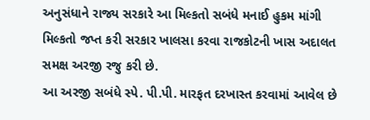અનુસંધાને રાજ્ય સરકારે આ મિલ્કતો સબંધે મનાઈ હુકમ માંગી મિલ્કતો જપ્ત કરી સરકાર ખાલસા કરવા રાજકોટની ખાસ અદાલત સમક્ષ અરજી રજુ કરી છે.
આ અરજી સબંધે સ્પે. પી.પી. મારફત દરખાસ્ત કરવામાં આવેલ છે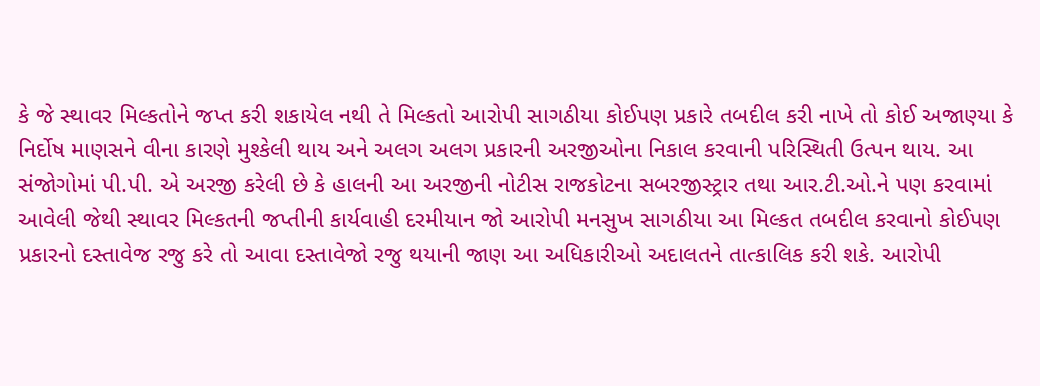કે જે સ્થાવર મિલ્કતોને જપ્ત કરી શકાયેલ નથી તે મિલ્કતો આરોપી સાગઠીયા કોઈપણ પ્રકારે તબદીલ કરી નાખે તો કોઈ અજાણ્યા કે નિર્દોષ માણસને વીના કારણે મુશ્કેલી થાય અને અલગ અલગ પ્રકારની અરજીઓના નિકાલ કરવાની પરિસ્થિતી ઉત્પન થાય. આ સંજોગોમાં પી.પી. એ અરજી કરેલી છે કે હાલની આ અરજીની નોટીસ રાજકોટના સબરજીસ્ટ્રાર તથા આર.ટી.ઓ.ને પણ કરવામાં આવેલી જેથી સ્થાવર મિલ્કતની જપ્તીની કાર્યવાહી દરમીયાન જો આરોપી મનસુખ સાગઠીયા આ મિલ્કત તબદીલ કરવાનો કોઈપણ પ્રકારનો દસ્તાવેજ રજુ કરે તો આવા દસ્તાવેજો રજુ થયાની જાણ આ અધિકારીઓ અદાલતને તાત્કાલિક કરી શકે. આરોપી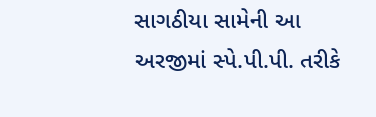સાગઠીયા સામેની આ અરજીમાં સ્પે.પી.પી. તરીકે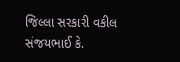જિલ્લા સરકારી વકીલ સંજયભાઈ કે.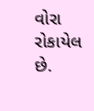વોરા રોકાયેલ છે.